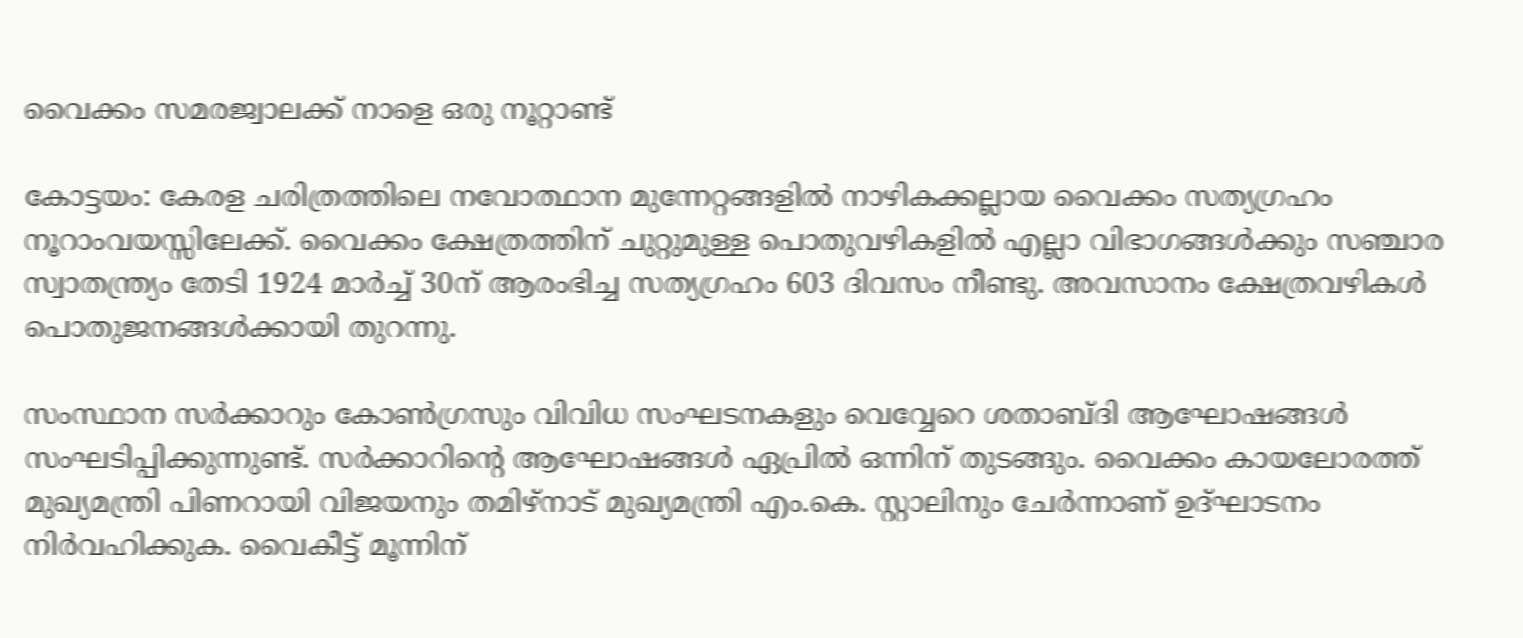വൈക്കം സമരജ്വാലക്ക് നാളെ ഒരു നൂറ്റാണ്ട്

കോട്ടയം: കേരള ചരിത്രത്തിലെ നവോത്ഥാന മുന്നേറ്റങ്ങളിൽ നാഴികക്കല്ലായ വൈക്കം സത്യഗ്രഹം നൂറാംവയസ്സിലേക്ക്. വൈക്കം ക്ഷേത്രത്തിന് ചുറ്റുമുള്ള പൊതുവഴികളിൽ എല്ലാ വിഭാഗങ്ങൾക്കും സഞ്ചാര സ്വാതന്ത്ര്യം തേടി 1924 മാര്‍ച്ച് 30ന് ആരംഭിച്ച സത്യഗ്രഹം 603 ദിവസം നീണ്ടു. അവസാനം ക്ഷേത്രവഴികൾ പൊതുജനങ്ങൾക്കായി തുറന്നു.

സംസ്ഥാന സർക്കാറും കോൺഗ്രസും വിവിധ സംഘടനകളും വെവ്വേറെ ശതാബ്ദി ആഘോഷങ്ങൾ സംഘടിപ്പിക്കുന്നുണ്ട്. സർക്കാറിന്‍റെ ആഘോഷങ്ങൾ ഏപ്രിൽ ഒന്നിന് തുടങ്ങും. വൈക്കം കായലോരത്ത് മുഖ്യമന്ത്രി പിണറായി വിജയനും തമിഴ്നാട് മുഖ്യമന്ത്രി എം.കെ. സ്റ്റാലിനും ചേർന്നാണ് ഉദ്ഘാടനം നിർവഹിക്കുക. വൈകീട്ട് മൂന്നിന്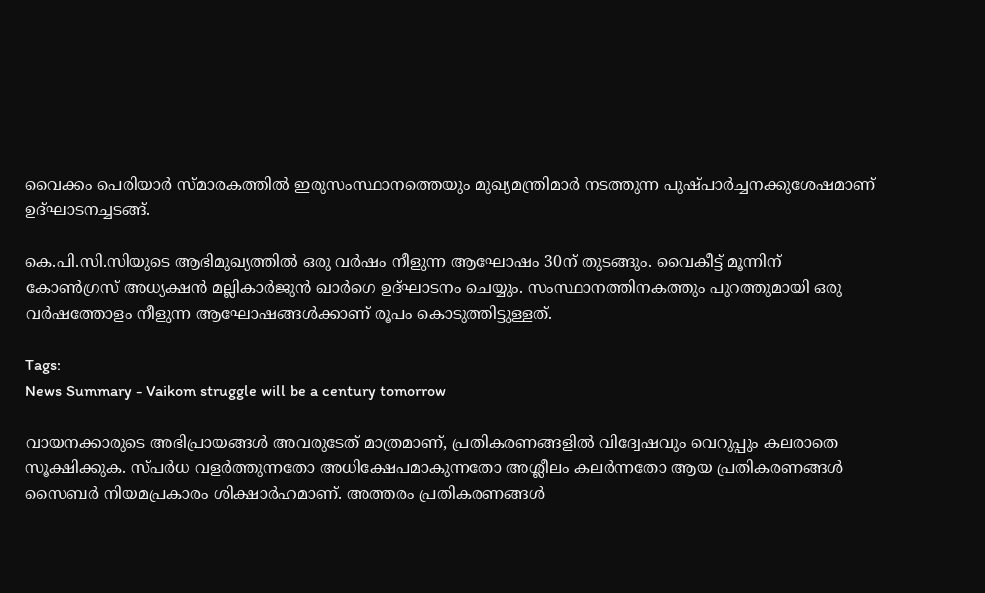വൈക്കം പെരിയാര്‍ സ്മാരകത്തില്‍ ഇരുസംസ്ഥാനത്തെയും മുഖ്യമന്ത്രിമാര്‍ നടത്തുന്ന പുഷ്പാര്‍ച്ചനക്കുശേഷമാണ് ഉദ്ഘാടനച്ചടങ്ങ്.

കെ.പി.സി.സിയുടെ ആഭിമുഖ്യത്തിൽ ഒരു വർഷം നീളുന്ന ആഘോഷം 30ന് തുടങ്ങും. വൈകീട്ട് മൂന്നിന് കോൺഗ്രസ് അധ്യക്ഷന്‍ മല്ലികാര്‍ജുൻ ഖാര്‍ഗെ ഉദ്ഘാടനം ചെയ്യും. സംസ്ഥാനത്തിനകത്തും പുറത്തുമായി ഒരു വർഷത്തോളം നീളുന്ന ആഘോഷങ്ങൾക്കാണ് രൂപം കൊടുത്തിട്ടുള്ളത്.

Tags:
News Summary - Vaikom struggle will be a century tomorrow

വായനക്കാരുടെ അഭിപ്രായങ്ങള്‍ അവരുടേത് മാത്രമാണ്, പ്രതികരണങ്ങളിൽ വിദ്വേഷവും വെറുപ്പും കലരാതെ സൂക്ഷിക്കുക. സ്പർധ വളർത്തുന്നതോ അധിക്ഷേപമാകുന്നതോ അശ്ലീലം കലർന്നതോ ആയ പ്രതികരണങ്ങൾ സൈബർ നിയമപ്രകാരം ശിക്ഷാർഹമാണ്. അത്തരം പ്രതികരണങ്ങൾ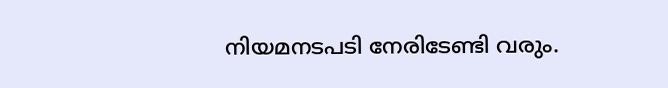നിയമനടപടി നേരിടേണ്ടി വരും.